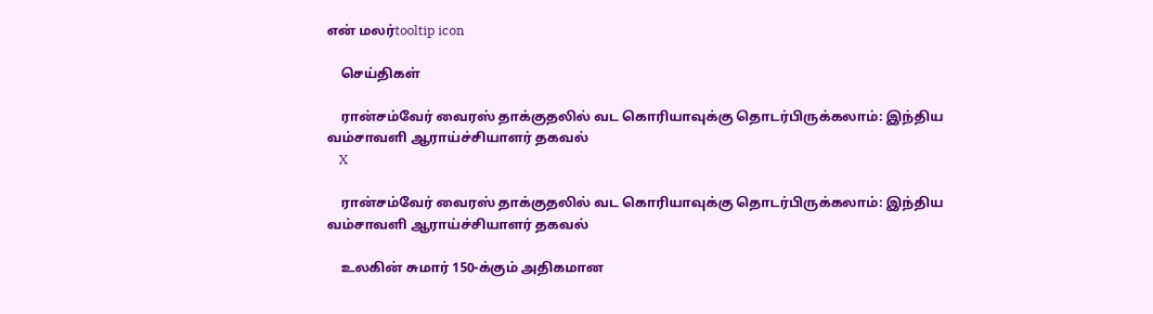என் மலர்tooltip icon

    செய்திகள்

    ரான்சம்வேர் வைரஸ் தாக்குதலில் வட கொரியாவுக்கு தொடர்பிருக்கலாம்: இந்திய வம்சாவளி ஆராய்ச்சியாளர் தகவல்
    X

    ரான்சம்வேர் வைரஸ் தாக்குதலில் வட கொரியாவுக்கு தொடர்பிருக்கலாம்: இந்திய வம்சாவளி ஆராய்ச்சியாளர் தகவல்

    உலகின் சுமார் 150-க்கும் அதிகமான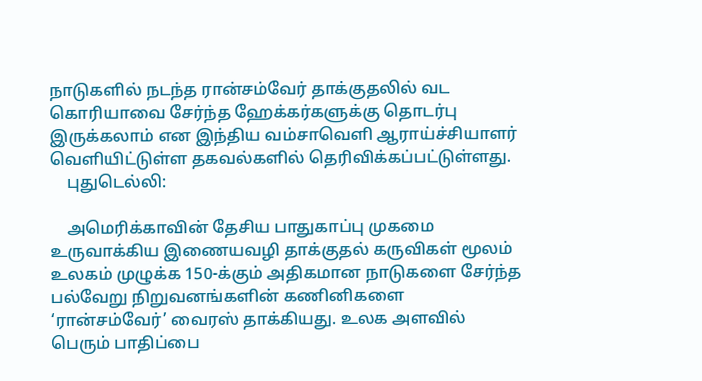நாடுகளில் நடந்த ரான்சம்வேர் தாக்குதலில் வட கொரியாவை சேர்ந்த ஹேக்கர்களுக்கு தொடர்பு இருக்கலாம் என இந்திய வம்சாவெளி ஆராய்ச்சியாளர் வெளியிட்டுள்ள தகவல்களில் தெரிவிக்கப்பட்டுள்ளது.
    புதுடெல்லி:

    அமெரிக்காவின் தேசிய பாதுகாப்பு முகமை உருவாக்கிய இணையவழி தாக்குதல் கருவிகள் மூலம் உலகம் முழுக்க 150-க்கும் அதிகமான நாடுகளை சேர்ந்த பல்வேறு நிறுவனங்களின் கணினிகளை ‘ரான்சம்வேர்’ வைரஸ் தாக்கியது. உலக அளவில் பெரும் பாதிப்பை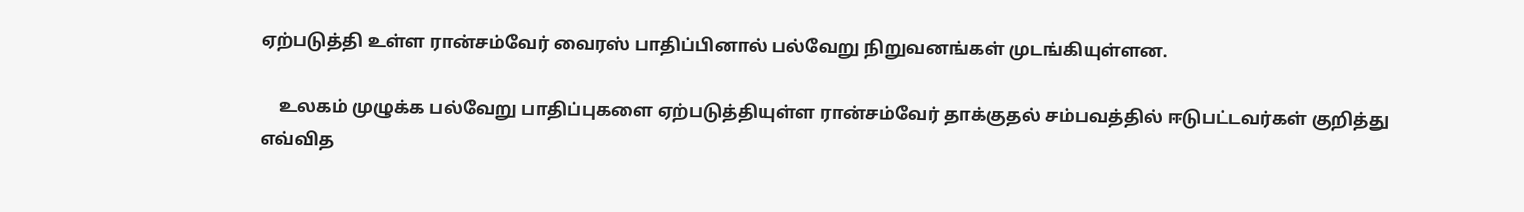ஏற்படுத்தி உள்ள ரான்சம்வேர் வைரஸ் பாதிப்பினால் பல்வேறு நிறுவனங்கள் முடங்கியுள்ளன.

    உலகம் முழுக்க பல்வேறு பாதிப்புகளை ஏற்படுத்தியுள்ள ரான்சம்வேர் தாக்குதல் சம்பவத்தில் ஈடுபட்டவர்கள் குறித்து எவ்வித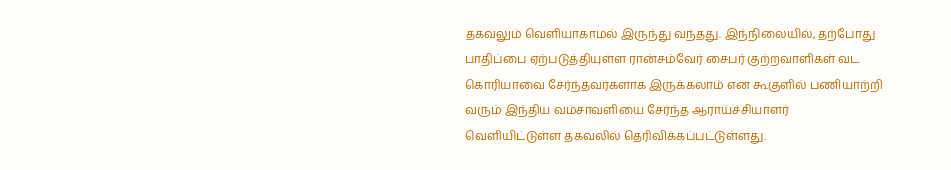தகவலும் வெளியாகாமல் இருந்து வந்தது. இந்நிலையில், தற்போது பாதிப்பை ஏற்படுத்தியுள்ள ரான்சம்வேர் சைபர் குற்றவாளிகள் வட கொரியாவை சேர்ந்தவர்களாக இருக்கலாம் என கூகுளில் பணியாற்றி வரும் இந்திய வம்சாவளியை சேர்ந்த ஆராய்ச்சியாளர் வெளியிட்டுள்ள தகவலில் தெரிவிக்கப்பட்டுள்ளது.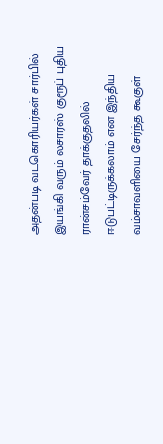அதன்படி வடகொரியர்கள் சார்பில் இயங்கி வரும் லசாரஸ் குரூப் புதிய ரான்சம்வேர் தாக்குதலில் ஈடுபட்டிருக்கலாம் என இந்திய வம்சாவளியை சேர்ந்த கூகுள்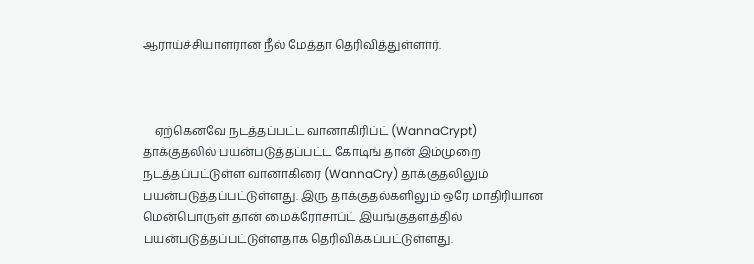ஆராய்ச்சியாளரான நீல் மேத்தா தெரிவித்துள்ளார்.



    ஏற்கெனவே நடத்தப்பட்ட வானாகிரிப்ட் (WannaCrypt) தாக்குதலில் பயன்படுத்தப்பட்ட கோடிங் தான் இம்முறை நடத்தப்பட்டுள்ள வானாகிரை (WannaCry) தாக்குதலிலும் பயன்படுத்தப்பட்டுள்ளது. இரு தாக்குதல்களிலும் ஒரே மாதிரியான மென்பொருள் தான் மைக்ரோசாப்ட் இயங்குதளத்தில் பயன்படுத்தப்பட்டுள்ளதாக தெரிவிக்கப்பட்டுள்ளது.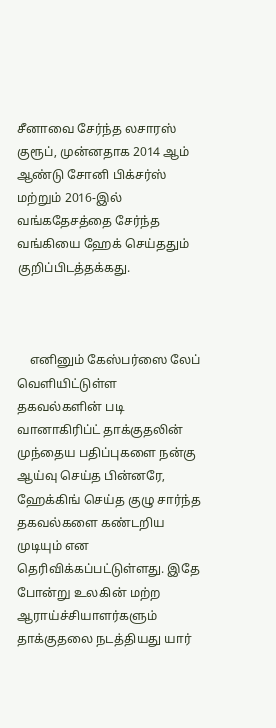சீனாவை சேர்ந்த லசாரஸ் குரூப், முன்னதாக 2014 ஆம் ஆண்டு சோனி பிக்சர்ஸ் மற்றும் 2016-இல் வங்கதேசத்தை சேர்ந்த வங்கியை ஹேக் செய்ததும் குறிப்பிடத்தக்கது.



    எனினும் கேஸ்பர்ஸை லேப் வெளியிட்டுள்ள தகவல்களின் படி வானாகிரிப்ட் தாக்குதலின் முந்தைய பதிப்புகளை நன்கு ஆய்வு செய்த பின்னரே, ஹேக்கிங் செய்த குழு சார்ந்த தகவல்களை கண்டறிய முடியும் என தெரிவிக்கப்பட்டுள்ளது. இதே போன்று உலகின் மற்ற ஆராய்ச்சியாளர்களும் தாக்குதலை நடத்தியது யார்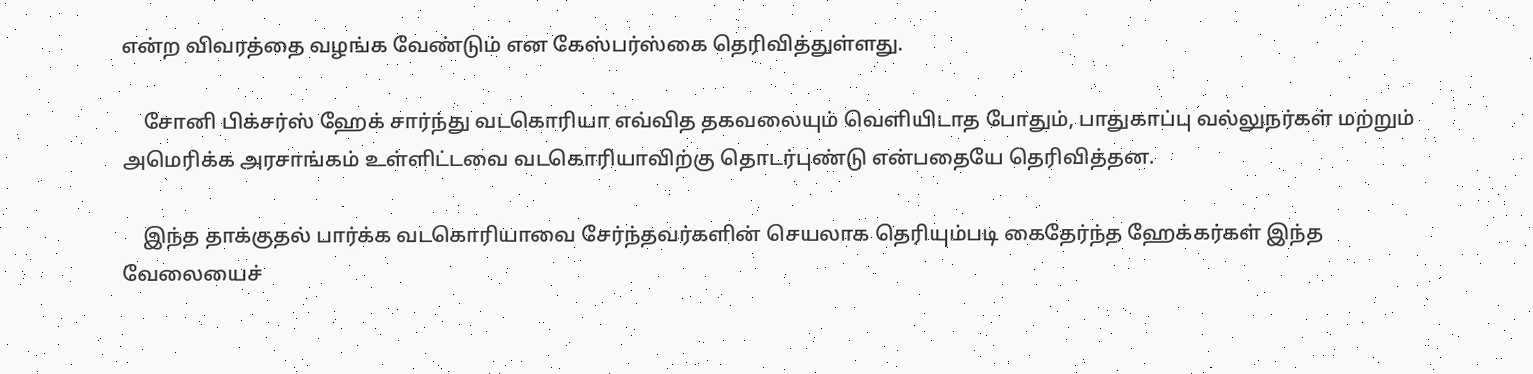என்ற விவரத்தை வழங்க வேண்டும் என கேஸ்பர்ஸ்கை தெரிவித்துள்ளது.

    சோனி பிக்சர்ஸ் ஹேக் சார்ந்து வடகொரியா எவ்வித தகவலையும் வெளியிடாத போதும், பாதுகாப்பு வல்லுநர்கள் மற்றும் அமெரிக்க அரசாங்கம் உள்ளிட்டவை வடகொரியாவிற்கு தொடர்புண்டு என்பதையே தெரிவித்தன.

    இந்த தாக்குதல் பார்க்க வடகொரியாவை சேர்ந்தவர்களின் செயலாக தெரியும்படி கைதேர்ந்த ஹேக்கர்கள் இந்த வேலையைச்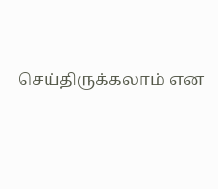செய்திருக்கலாம் என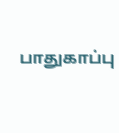பாதுகாப்பு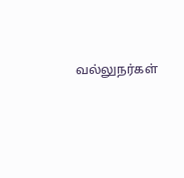வல்லுநர்கள்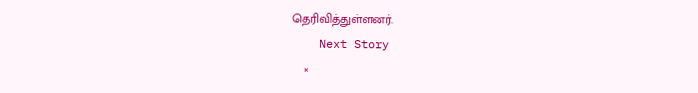தெரிவித்துள்ளனர்.
    Next Story
    ×